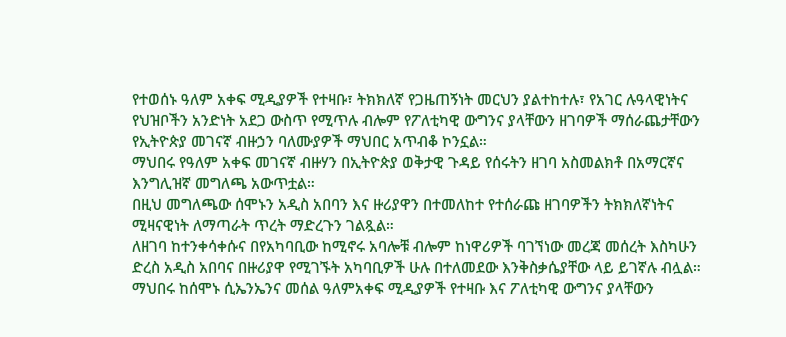የተወሰኑ ዓለም አቀፍ ሚዲያዎች የተዛቡ፣ ትክክለኛ የጋዜጠኝነት መርህን ያልተከተሉ፣ የአገር ሉዓላዊነትና የህዝቦችን አንድነት አደጋ ውስጥ የሚጥሉ ብሎም የፖለቲካዊ ውግንና ያላቸውን ዘገባዎች ማሰራጨታቸውን የኢትዮጵያ መገናኛ ብዙኃን ባለሙያዎች ማህበር አጥብቆ ኮንኗል።
ማህበሩ የዓለም አቀፍ መገናኛ ብዙሃን በኢትዮጵያ ወቅታዊ ጉዳይ የሰሩትን ዘገባ አስመልክቶ በአማርኛና እንግሊዝኛ መግለጫ አውጥቷል።
በዚህ መግለጫው ሰሞኑን አዲስ አበባን እና ዙሪያዋን በተመለከተ የተሰራጩ ዘገባዎችን ትክክለኛነትና ሚዛናዊነት ለማጣራት ጥረት ማድረጉን ገልጿል።
ለዘገባ ከተንቀሳቀሱና በየአካባቢው ከሚኖሩ አባሎቹ ብሎም ከነዋሪዎች ባገኘነው መረጃ መሰረት እስካሁን ድረስ አዲስ አበባና በዙሪያዋ የሚገኙት አካባቢዎች ሁሉ በተለመደው እንቅስቃሴያቸው ላይ ይገኛሉ ብሏል።
ማህበሩ ከሰሞኑ ሲኤንኤንና መሰል ዓለምአቀፍ ሚዲያዎች የተዛቡ እና ፖለቲካዊ ውግንና ያላቸውን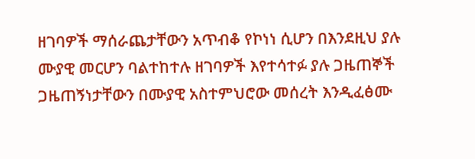ዘገባዎች ማሰራጨታቸውን አጥብቆ የኮነነ ሲሆን በእንደዚህ ያሉ ሙያዊ መርሆን ባልተከተሉ ዘገባዎች እየተሳተፉ ያሉ ጋዜጠኞች ጋዜጠኝነታቸውን በሙያዊ አስተምህሮው መሰረት እንዲፈፅሙ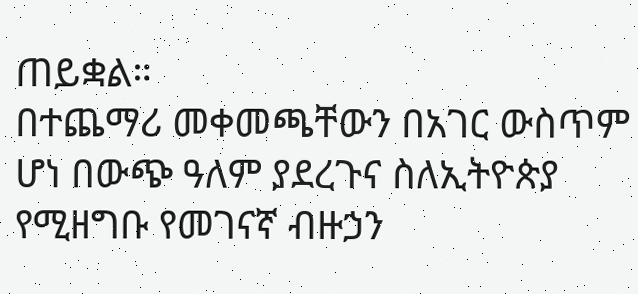ጠይቋል።
በተጨማሪ መቀመጫቸውን በአገር ውስጥም ሆነ በውጭ ዓለም ያደረጉና ስለኢትዮጵያ የሚዘግቡ የመገናኛ ብዙኃን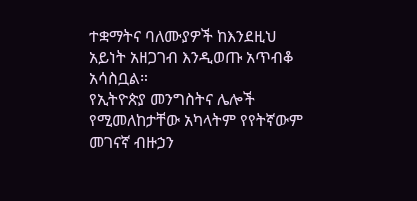ተቋማትና ባለሙያዎች ከእንደዚህ አይነት አዘጋገብ እንዲወጡ አጥብቆ አሳስቧል።
የኢትዮጵያ መንግስትና ሌሎች የሚመለከታቸው አካላትም የየትኛውም መገናኛ ብዙኃን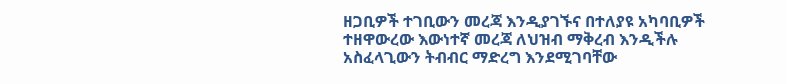ዘጋቢዎች ተገቢውን መረጃ እንዲያገኙና በተለያዩ አካባቢዎች ተዘዋውረው እውነተኛ መረጃ ለህዝብ ማቅረብ እንዲችሉ አስፈላጊውን ትብብር ማድረግ እንደሚገባቸው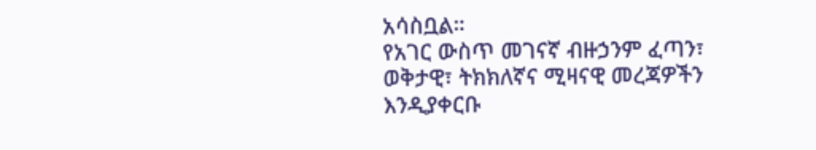አሳስቧል።
የአገር ውስጥ መገናኛ ብዙኃንም ፈጣን፣ ወቅታዊ፣ ትክክለኛና ሚዛናዊ መረጃዎችን እንዲያቀርቡ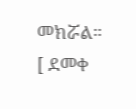መክሯል።
[ ደመቀ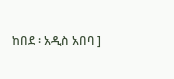ከበደ ፡ አዲስ አበባ ]